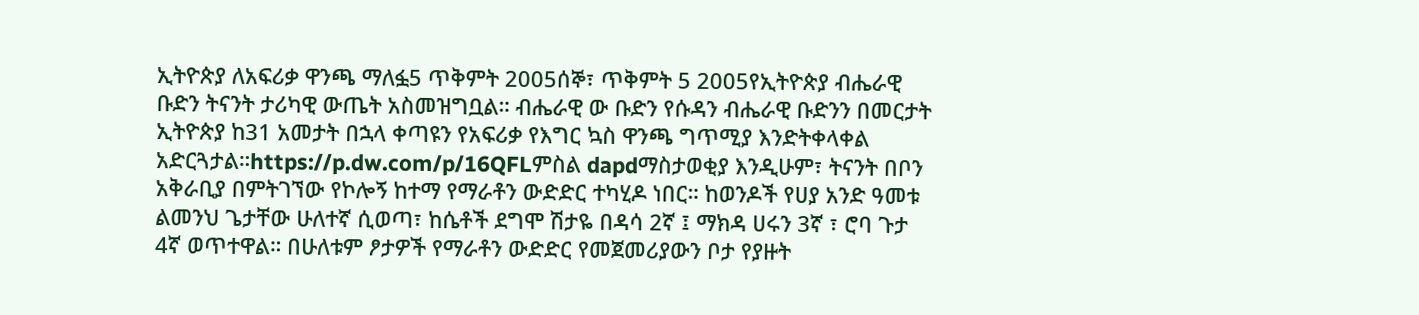ኢትዮጵያ ለአፍሪቃ ዋንጫ ማለፏ5 ጥቅምት 2005ሰኞ፣ ጥቅምት 5 2005የኢትዮጵያ ብሔራዊ ቡድን ትናንት ታሪካዊ ውጤት አስመዝግቧል። ብሔራዊ ው ቡድን የሱዳን ብሔራዊ ቡድንን በመርታት ኢትዮጵያ ከ31 አመታት በኋላ ቀጣዩን የአፍሪቃ የእግር ኳስ ዋንጫ ግጥሚያ እንድትቀላቀል አድርጓታል።https://p.dw.com/p/16QFLምስል dapdማስታወቂያ እንዲሁም፣ ትናንት በቦን አቅራቢያ በምትገኘው የኮሎኝ ከተማ የማራቶን ውድድር ተካሂዶ ነበር። ከወንዶች የሀያ አንድ ዓመቱ ልመንህ ጌታቸው ሁለተኛ ሲወጣ፣ ከሴቶች ደግሞ ሽታዬ በዳሳ 2ኛ ፤ ማክዳ ሀሩን 3ኛ ፣ ሮባ ጉታ 4ኛ ወጥተዋል። በሁለቱም ፆታዎች የማራቶን ውድድር የመጀመሪያውን ቦታ የያዙት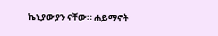ኬኒያውያን ናቸው። ሐይማኖት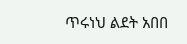ጥሩነህ ልደት አበበ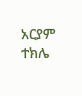አርያም ተክሌ